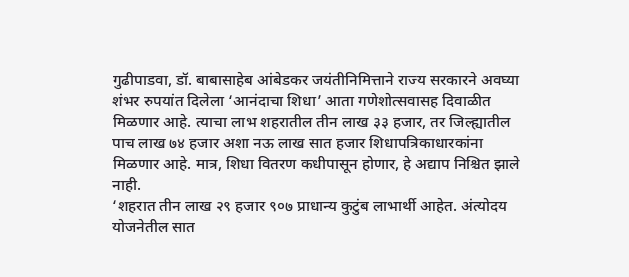गुढीपाडवा, डॉ. बाबासाहेब आंबेडकर जयंतीनिमित्ताने राज्य सरकारने अवघ्या शंभर रुपयांत दिलेला ‘आनंदाचा शिधा’ आता गणेशोत्सवासह दिवाळीत मिळणार आहे. त्याचा लाभ शहरातील तीन लाख ३३ हजार, तर जिल्ह्यातील पाच लाख ७४ हजार अशा नऊ लाख सात हजार शिधापत्रिकाधारकांना मिळणार आहे. मात्र, शिधा वितरण कधीपासून होणार, हे अद्याप निश्चित झाले नाही.
‘शहरात तीन लाख २९ हजार ९०७ प्राधान्य कुटुंब लाभार्थी आहेत. अंत्योदय योजनेतील सात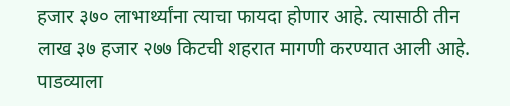हजार ३७० लाभार्थ्यांना त्याचा फायदा होणार आहे. त्यासाठी तीन लाख ३७ हजार २७७ किटची शहरात मागणी करण्यात आली आहे. पाडव्याला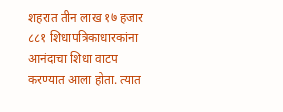शहरात तीन लाख १७ हजार ८८१ शिधापत्रिकाधारकांना आनंदाचा शिधा वाटप करण्यात आला होता. त्यात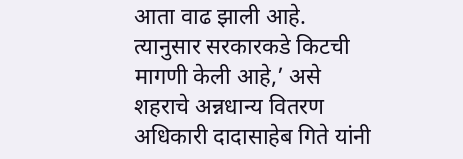आता वाढ झाली आहे. त्यानुसार सरकारकडे किटची मागणी केली आहे,’ असे शहराचे अन्नधान्य वितरण अधिकारी दादासाहेब गिते यांनी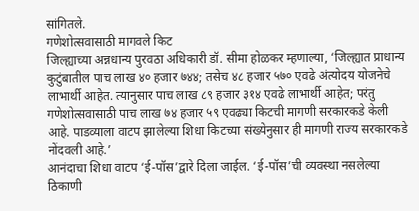सांगितले.
गणेशोत्सवासाठी मागवले किट
जिल्ह्याच्या अन्नधान्य पुरवठा अधिकारी डॉ. सीमा होळकर म्हणाल्या, ‘जिल्ह्यात प्राधान्य कुटुंबातील पाच लाख ४० हजार ७४४; तसेच ४८ हजार ५७० एवढे अंत्योदय योजनेचे लाभार्थी आहेत. त्यानुसार पाच लाख ८९ हजार ३१४ एवढे लाभार्थी आहेत; परंतु गणेशोत्सवासाठी पाच लाख ७४ हजार ५९ एवढ्या किटची मागणी सरकारकडे केली आहे. पाडव्याला वाटप झालेल्या शिधा किटच्या संख्येनुसार ही मागणी राज्य सरकारकडे नोंदवली आहे.’
आनंदाचा शिधा वाटप ‘ई-पॉस’द्वारे दिला जाईल. ‘ई-पॉस’ची व्यवस्था नसलेल्या ठिकाणी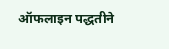ऑफलाइन पद्धतीने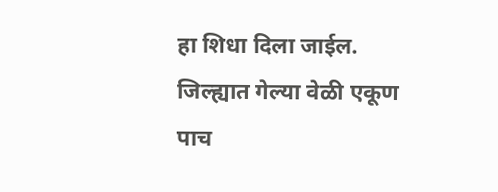हा शिधा दिला जाईल. जिल्ह्यात गेल्या वेळी एकूण पाच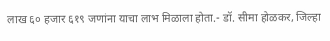लाख ६० हजार ६१९ जणांना याचा लाभ मिळाला होता.- डॉ. सीमा होळकर, जिल्हा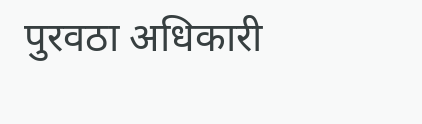पुरवठा अधिकारी